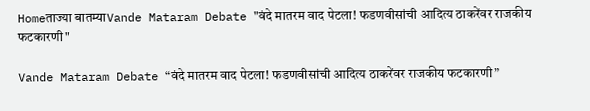Homeताज्या बातम्याVande Mataram Debate "वंदे मातरम वाद पेटला! फडणवीसांची आदित्य ठाकरेंवर राजकीय फटकारणी"

Vande Mataram Debate “वंदे मातरम वाद पेटला! फडणवीसांची आदित्य ठाकरेंवर राजकीय फटकारणी”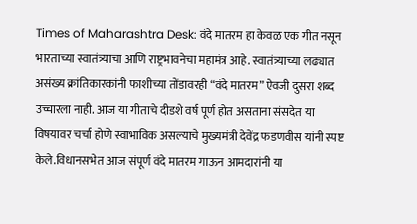Times of Maharashtra Desk: वंदे मातरम हा केवळ एक गीत नसून भारताच्या स्वातंत्र्याचा आणि राष्ट्रभावनेचा महामंत्र आहे. स्वातंत्र्याच्या लढ्यात असंख्य क्रांतिकारकांनी फाशीच्या तोंडावरही “वंदे मातरम” ऐवजी दुसरा शब्द उच्चारला नाही. आज या गीताचे दीडशे वर्ष पूर्ण होत असताना संसदेत या विषयावर चर्चा होणे स्वाभाविक असल्याचे मुख्यमंत्री देवेंद्र फडणवीस यांनी स्पष्ट केले.विधानसभेत आज संपूर्ण वंदे मातरम गाऊन आमदारांनी या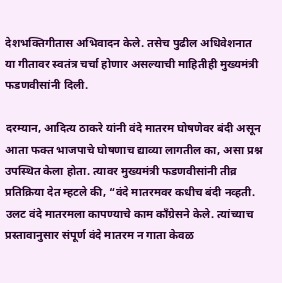देशभक्तिगीतास अभिवादन केले. तसेच पुढील अधिवेशनात या गीतावर स्वतंत्र चर्चा होणार असल्याची माहितीही मुख्यमंत्री फडणवीसांनी दिली.

दरम्यान, आदित्य ठाकरे यांनी वंदे मातरम घोषणेवर बंदी असून आता फक्त भाजपाचे घोषणाच द्याव्या लागतील का, असा प्रश्न उपस्थित केला होता. त्यावर मुख्यमंत्री फडणवीसांनी तीव्र प्रतिक्रिया देत म्हटले की, “वंदे मातरमवर कधीच बंदी नव्हती. उलट वंदे मातरमला कापण्याचे काम काँग्रेसने केले. त्यांच्याच प्रस्तावानुसार संपूर्ण वंदे मातरम न गाता केवळ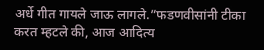अर्धे गीत गायले जाऊ लागले.”फडणवीसांनी टीका करत म्हटले की, आज आदित्य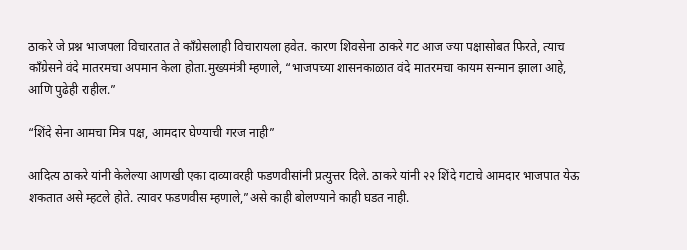ठाकरे जे प्रश्न भाजपला विचारतात ते काँग्रेसलाही विचारायला हवेत. कारण शिवसेना ठाकरे गट आज ज्या पक्षासोबत फिरते, त्याच काँग्रेसने वंदे मातरमचा अपमान केला होता.मुख्यमंत्री म्हणाले, “भाजपच्या शासनकाळात वंदे मातरमचा कायम सन्मान झाला आहे, आणि पुढेही राहील.”

“शिंदे सेना आमचा मित्र पक्ष, आमदार घेण्याची गरज नाही”

आदित्य ठाकरे यांनी केलेल्या आणखी एका दाव्यावरही फडणवीसांनी प्रत्युत्तर दिले. ठाकरे यांनी २२ शिंदे गटाचे आमदार भाजपात येऊ शकतात असे म्हटले होते. त्यावर फडणवीस म्हणाले,”असे काही बोलण्याने काही घडत नाही.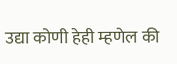उद्या कोणी हेही म्हणेल की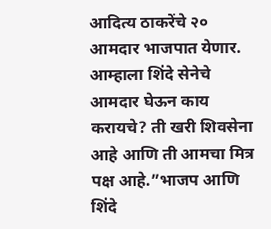आदित्य ठाकरेंचे २० आमदार भाजपात येणार. आम्हाला शिंदे सेनेचे आमदार घेऊन काय करायचे? ती खरी शिवसेना आहे आणि ती आमचा मित्र पक्ष आहे.”भाजप आणि शिंदे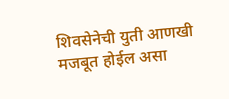शिवसेनेची युती आणखी मजबूत होईल असा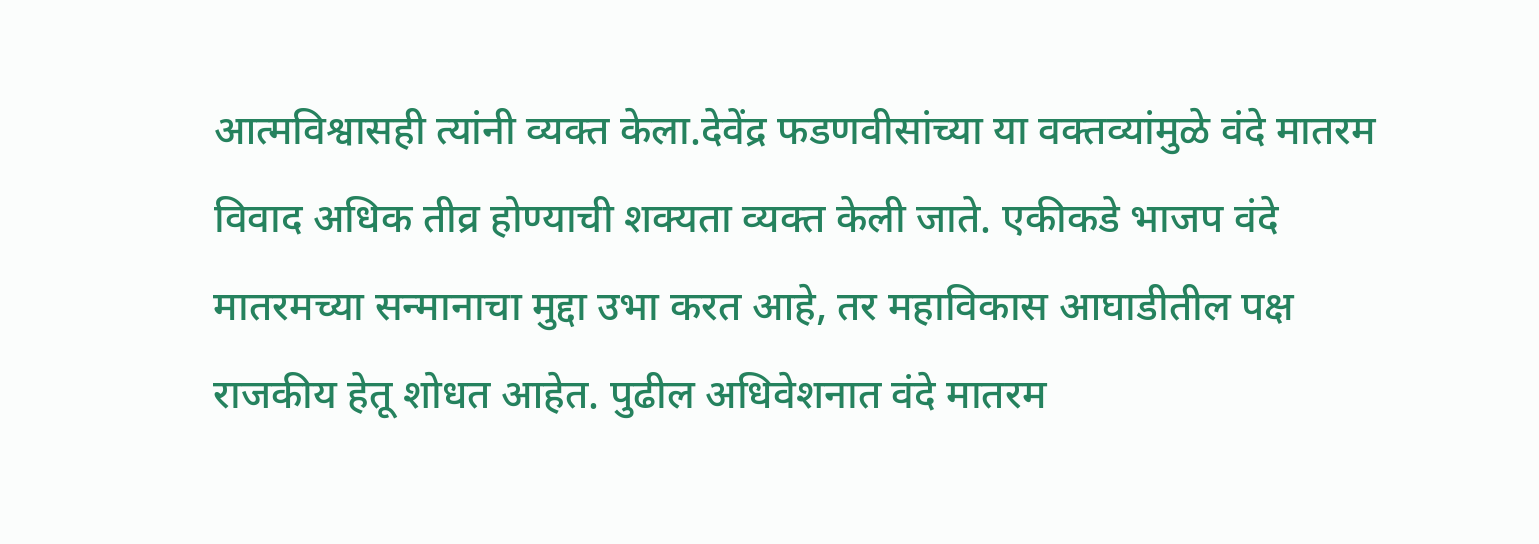आत्मविश्वासही त्यांनी व्यक्त केला.देवेंद्र फडणवीसांच्या या वक्तव्यांमुळे वंदे मातरम विवाद अधिक तीव्र होण्याची शक्यता व्यक्त केली जाते. एकीकडे भाजप वंदे मातरमच्या सन्मानाचा मुद्दा उभा करत आहे, तर महाविकास आघाडीतील पक्ष राजकीय हेतू शोधत आहेत. पुढील अधिवेशनात वंदे मातरम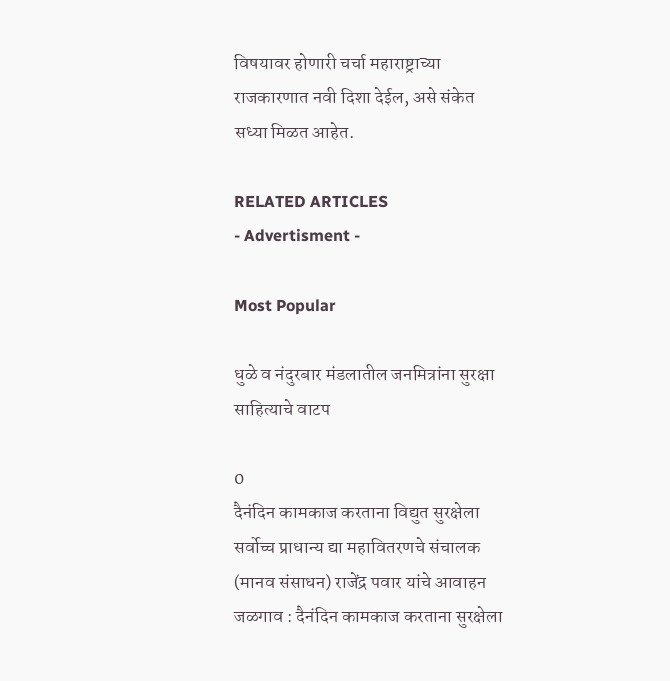विषयावर होणारी चर्चा महाराष्ट्राच्या राजकारणात नवी दिशा देईल, असे संकेत सध्या मिळत आहेत.

RELATED ARTICLES
- Advertisment -

Most Popular

धुळे व नंदुरबार मंडलातील जनमित्रांना सुरक्षा साहित्याचे वाटप

0
दैनंदिन कामकाज करताना विद्युत सुरक्षेला सर्वोच्च प्राधान्य द्या महावितरणचे संचालक (मानव संसाधन) राजेंद्र पवार यांचे आवाहन जळगाव : दैनंदिन कामकाज करताना सुरक्षेला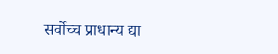सर्वोच्च प्राधान्य द्या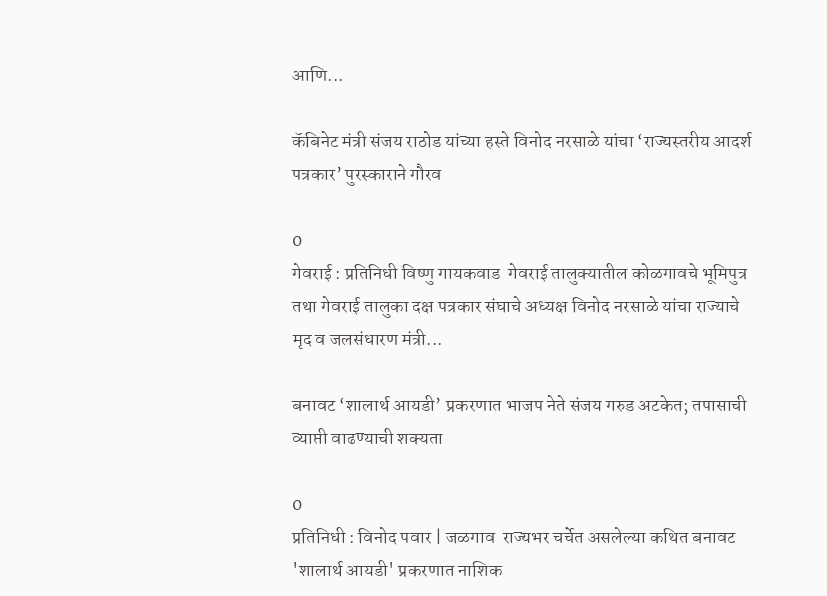आणि...

कॅबिनेट मंत्री संजय राठोड यांच्या हस्ते विनोद नरसाळे यांचा ‘राज्यस्तरीय आदर्श पत्रकार’ पुरस्काराने गौरव

0
गेवराई : प्रतिनिधी विष्णु गायकवाड  गेवराई तालुक्यातील कोळगावचे भूमिपुत्र तथा गेवराई तालुका दक्ष पत्रकार संघाचे अध्यक्ष विनोद नरसाळे यांचा राज्याचे मृद व जलसंधारण मंत्री...

बनावट ‘शालार्थ आयडी’ प्रकरणात भाजप नेते संजय गरुड अटकेत; तपासाची व्याप्ती वाढण्याची शक्यता

0
प्रतिनिधी : विनोद पवार | जळगाव  राज्यभर चर्चेत असलेल्या कथित बनावट 'शालार्थ आयडी' प्रकरणात नाशिक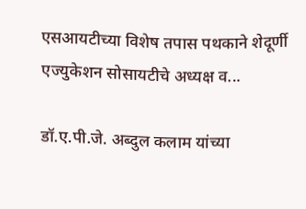एसआयटीच्या विशेष तपास पथकाने शेदूर्णी एज्युकेशन सोसायटीचे अध्यक्ष व...

डॉ.ए.पी.जे. अब्दुल कलाम यांच्या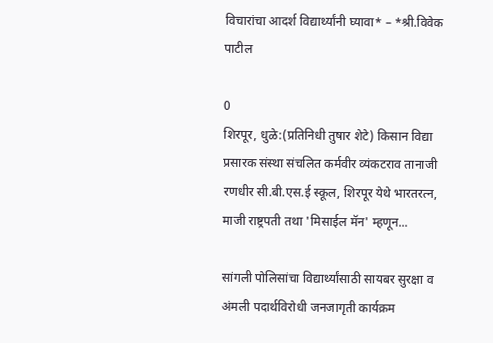विचारांचा आदर्श विद्यार्थ्यांनी घ्यावा* – *श्री.विवेक पाटील

0
शिरपूर, धुळे:(प्रतिनिधी तुषार शेटे) किसान विद्या प्रसारक संस्था संचलित कर्मवीर व्यंकटराव तानाजी रणधीर सी.बी.एस.ई स्कूल, शिरपूर येथे भारतरत्न, माजी राष्ट्रपती तथा 'मिसाईल मॅन' म्हणून...

सांगली पोलिसांचा विद्यार्थ्यांसाठी सायबर सुरक्षा व अंमली पदार्थविरोधी जनजागृती कार्यक्रम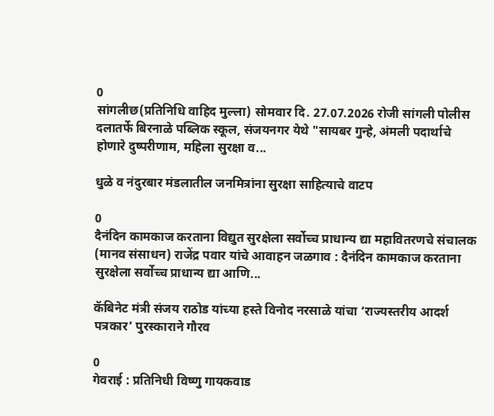0
सांगलीछ(प्रतिनिधि वाहिद मुल्ला) सोमवार दि. 27.07.2026 रोजी सांगली पोलीस दलातर्फे बिरनाळे पब्लिक स्कूल, संजयनगर येथे "सायबर गुन्हे, अंमली पदार्थाचे होणारे दुष्परीणाम, महिला सुरक्षा व...

धुळे व नंदुरबार मंडलातील जनमित्रांना सुरक्षा साहित्याचे वाटप

0
दैनंदिन कामकाज करताना विद्युत सुरक्षेला सर्वोच्च प्राधान्य द्या महावितरणचे संचालक (मानव संसाधन) राजेंद्र पवार यांचे आवाहन जळगाव : दैनंदिन कामकाज करताना सुरक्षेला सर्वोच्च प्राधान्य द्या आणि...

कॅबिनेट मंत्री संजय राठोड यांच्या हस्ते विनोद नरसाळे यांचा ‘राज्यस्तरीय आदर्श पत्रकार’ पुरस्काराने गौरव

0
गेवराई : प्रतिनिधी विष्णु गायकवाड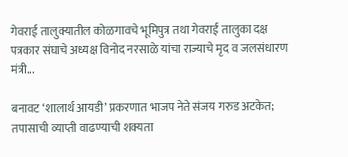गेवराई तालुक्यातील कोळगावचे भूमिपुत्र तथा गेवराई तालुका दक्ष पत्रकार संघाचे अध्यक्ष विनोद नरसाळे यांचा राज्याचे मृद व जलसंधारण मंत्री...

बनावट ‘शालार्थ आयडी’ प्रकरणात भाजप नेते संजय गरुड अटकेत; तपासाची व्याप्ती वाढण्याची शक्यता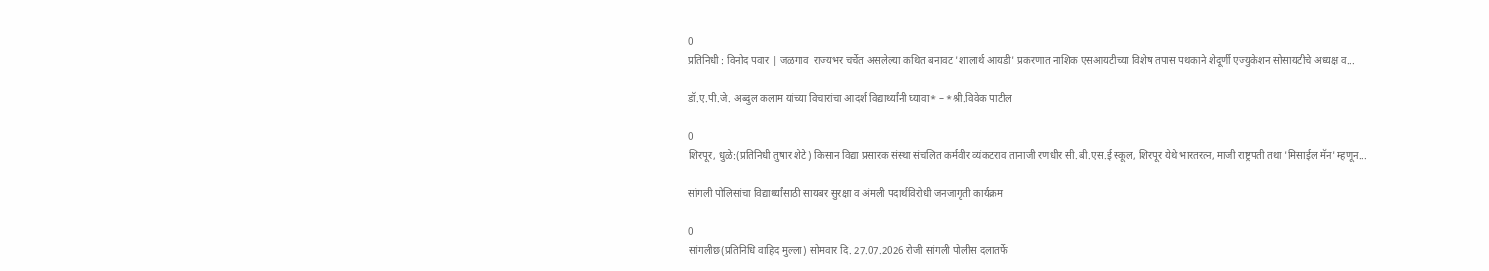0
प्रतिनिधी : विनोद पवार | जळगाव  राज्यभर चर्चेत असलेल्या कथित बनावट 'शालार्थ आयडी' प्रकरणात नाशिक एसआयटीच्या विशेष तपास पथकाने शेदूर्णी एज्युकेशन सोसायटीचे अध्यक्ष व...

डॉ.ए.पी.जे. अब्दुल कलाम यांच्या विचारांचा आदर्श विद्यार्थ्यांनी घ्यावा* – *श्री.विवेक पाटील

0
शिरपूर, धुळे:(प्रतिनिधी तुषार शेटे) किसान विद्या प्रसारक संस्था संचलित कर्मवीर व्यंकटराव तानाजी रणधीर सी.बी.एस.ई स्कूल, शिरपूर येथे भारतरत्न, माजी राष्ट्रपती तथा 'मिसाईल मॅन' म्हणून...

सांगली पोलिसांचा विद्यार्थ्यांसाठी सायबर सुरक्षा व अंमली पदार्थविरोधी जनजागृती कार्यक्रम

0
सांगलीछ(प्रतिनिधि वाहिद मुल्ला) सोमवार दि. 27.07.2026 रोजी सांगली पोलीस दलातर्फे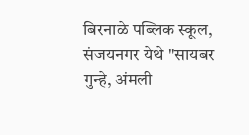बिरनाळे पब्लिक स्कूल, संजयनगर येथे "सायबर गुन्हे, अंमली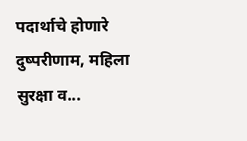पदार्थाचे होणारे दुष्परीणाम, महिला सुरक्षा व...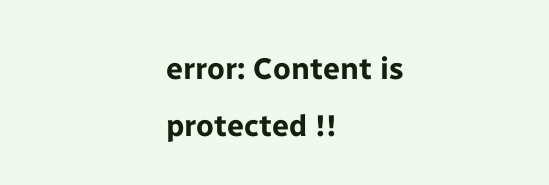error: Content is protected !!